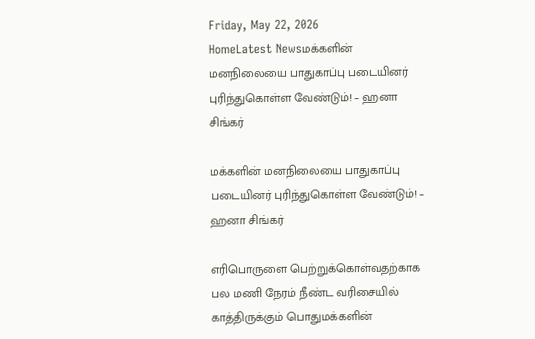Friday, May 22, 2026
HomeLatest Newsமக்களின் மனநிலையை பாதுகாப்பு படையினர் புரிந்துகொள்ள வேண்டும்! – ஹனா சிங்கர்

மக்களின் மனநிலையை பாதுகாப்பு படையினர் புரிந்துகொள்ள வேண்டும்! – ஹனா சிங்கர்

எரிபொருளை பெற்றுக்கொள்வதற்காக பல மணி நேரம் நீண்ட வரிசையில் காத்திருக்கும் பொதுமக்களின்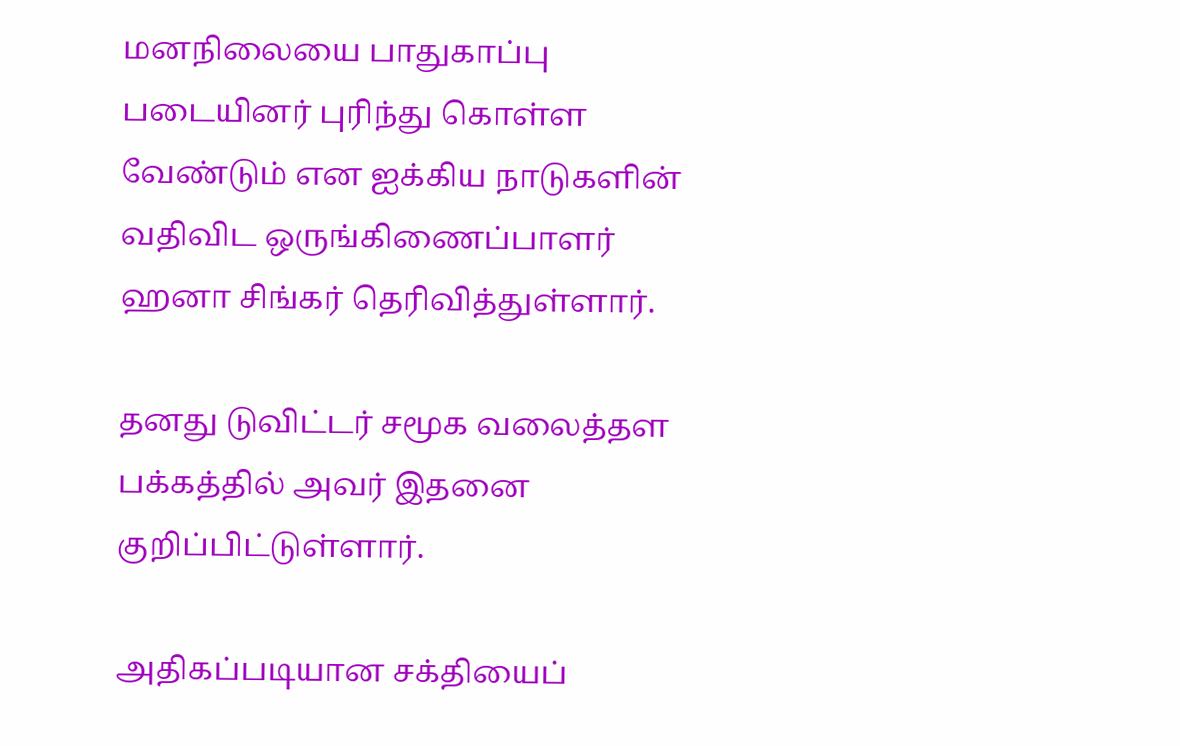மனநிலையை பாதுகாப்பு படையினர் புரிந்து கொள்ள வேண்டும் என ஐக்கிய நாடுகளின் வதிவிட ஒருங்கிணைப்பாளர் ஹனா சிங்கர் தெரிவித்துள்ளார்.

தனது டுவிட்டர் சமூக வலைத்தள பக்கத்தில் அவர் இதனை குறிப்பிட்டுள்ளார்.

அதிகப்படியான சக்தியைப்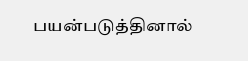பயன்படுத்தினால்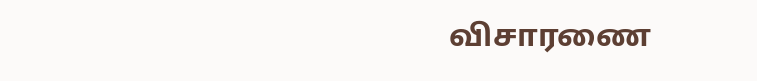விசாரணை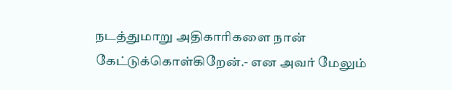நடத்துமாறு அதிகாரிகளை நான் கேட்டுக்கொள்கிறேன்.- என அவர் மேலும்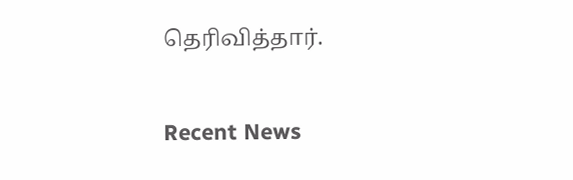தெரிவித்தார்.

Recent News